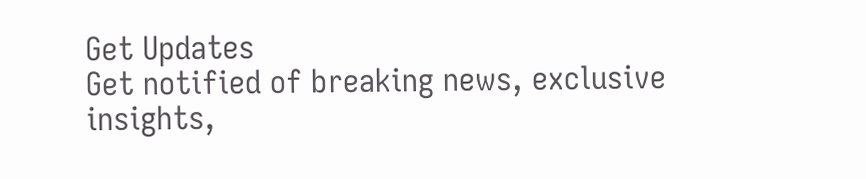Get Updates
Get notified of breaking news, exclusive insights,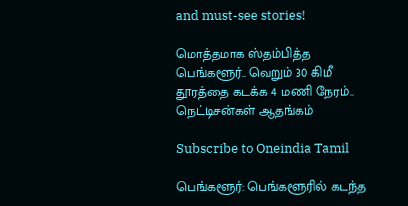and must-see stories!

மொத்தமாக ஸ்தம்பித்த பெங்களூர்.. வெறும் 30 கிமீ தூரத்தை கடக்க 4 மணி நேரம்.. நெட்டிசன்கள் ஆதங்கம்

Subscribe to Oneindia Tamil

பெங்களூர்: பெங்களூரில் கடந்த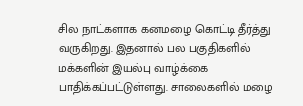சில நாட்களாக கனமழை கொட்டி தீர்த்து வருகிறது. இதனால் பல பகுதிகளில் மக்களின் இயல்பு வாழ்க்கை பாதிக்கப்பட்டுள்ளது. சாலைகளில் மழை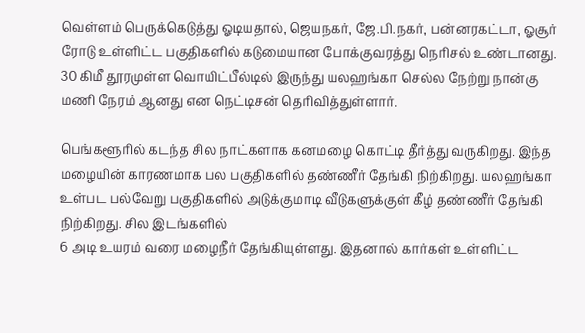வெள்ளம் பெருக்கெடுத்து ஓடியதால், ஜெயநகர், ஜே.பி.நகர், பன்னரகட்டா, ஓசூர் ரோடு உள்ளிட்ட பகுதிகளில் கடுமையான போக்குவரத்து நெரிசல் உண்டானது. 30 கிமீ தூரமுள்ள வொயிட்பீல்டில் இருந்து யலஹங்கா செல்ல நேற்று நான்கு மணி நேரம் ஆனது என நெட்டிசன் தெரிவித்துள்ளார்.

பெங்களூரில் கடந்த சில நாட்களாக கனமழை கொட்டி தீர்த்து வருகிறது. இந்த மழையின் காரணமாக பல பகுதிகளில் தண்ணீர் தேங்கி நிற்கிறது. யலஹங்கா உள்பட பல்வேறு பகுதிகளில் அடுக்குமாடி வீடுகளுக்குள் கீழ் தண்ணீர் தேங்கி நிற்கிறது. சில இடங்களில்
6 அடி உயரம் வரை மழைநீர் தேங்கியுள்ளது. இதனால் கார்கள் உள்ளிட்ட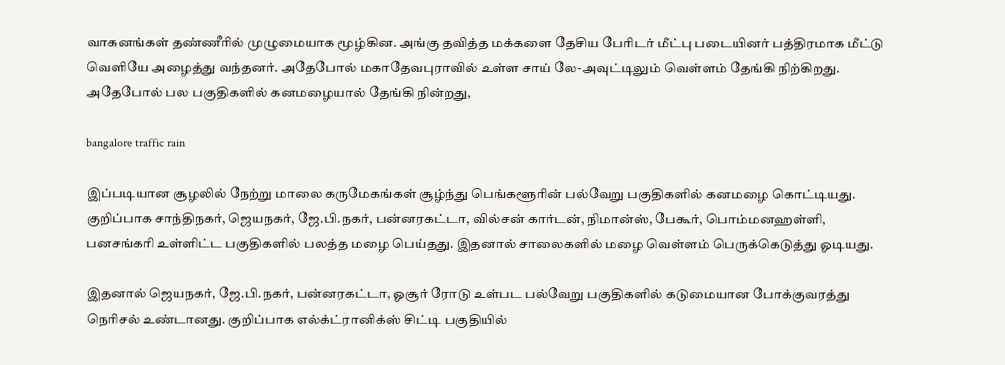வாகனங்கள் தண்ணீரில் முழுமையாக மூழ்கின. அங்கு தவித்த மக்களை தேசிய பேரிடர் மீட்பு படையினர் பத்திரமாக மீட்டு வெளியே அழைத்து வந்தனர். அதேபோல் மகாதேவபுராவில் உள்ள சாய் லே-அவுட்டிலும் வெள்ளம் தேங்கி நிற்கிறது. அதேபோல் பல பகுதிகளில் கனமழையால் தேங்கி நின்றது,

bangalore traffic rain

இப்படியான சூழலில் நேற்று மாலை கருமேகங்கள் சூழ்ந்து பெங்களூரின் பல்வேறு பகுதிகளில் கனமழை கொட்டியது. குறிப்பாக சாந்திநகர், ஜெயநகர், ஜே.பி.நகர், பன்னரகட்டா, வில்சன் கார்டன், நிமான்ஸ், பேகூர், பொம்மனஹள்ளி, பனசங்கரி உள்ளிட்ட பகுதிகளில் பலத்த மழை பெய்தது. இதனால் சாலைகளில் மழை வெள்ளம் பெருக்கெடுத்து ஓடியது.

இதனால் ஜெயநகர், ஜே.பி.நகர், பன்னரகட்டா, ஓசூர் ரோடு உள்பட பல்வேறு பகுதிகளில் கடுமையான போக்குவரத்து நெரிசல் உண்டானது. குறிப்பாக எல்க்ட்ரானிக்ஸ் சிட்டி பகுதியில்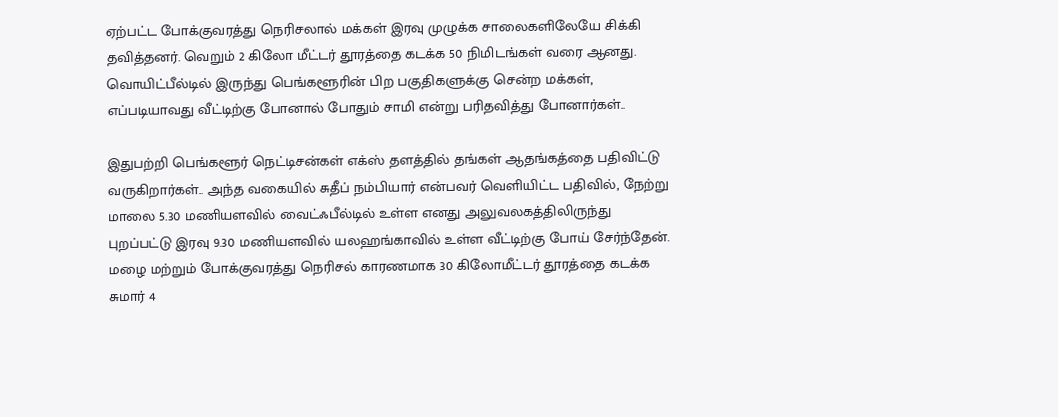ஏற்பட்ட போக்குவரத்து நெரிசலால் மக்கள் இரவு முழுக்க சாலைகளிலேயே சிக்கி தவித்தனர். வெறும் 2 கிலோ மீட்டர் தூரத்தை கடக்க 50 நிமிடங்கள் வரை ஆனது. வொயிட்பீல்டில் இருந்து பெங்களூரின் பிற பகுதிகளுக்கு சென்ற மக்கள், எப்படியாவது வீட்டிற்கு போனால் போதும் சாமி என்று பரிதவித்து போனார்கள்..

இதுபற்றி பெங்களூர் நெட்டிசன்கள் எக்ஸ் தளத்தில் தங்கள் ஆதங்கத்தை பதிவிட்டு வருகிறார்கள்.. அந்த வகையில் சுதீப் நம்பியார் என்பவர் வெளியிட்ட பதிவில், நேற்று மாலை 5.30 மணியளவில் வைட்ஃபீல்டில் உள்ள எனது அலுவலகத்திலிருந்து புறப்பட்டு இரவு 9.30 மணியளவில் யலஹங்காவில் உள்ள வீட்டிற்கு போய் சேர்ந்தேன். மழை மற்றும் போக்குவரத்து நெரிசல் காரணமாக 30 கிலோமீட்டர் தூரத்தை கடக்க சுமார் 4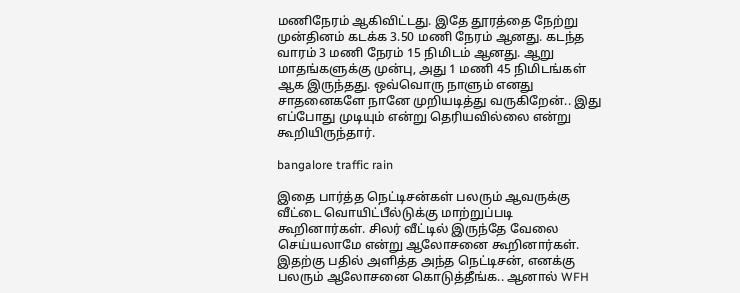மணிநேரம் ஆகிவிட்டது. இதே தூரத்தை நேற்று முன்தினம் கடக்க 3.50 மணி நேரம் ஆனது. கடந்த வாரம் 3 மணி நேரம் 15 நிமிடம் ஆனது. ஆறு மாதங்களுக்கு முன்பு, அது 1 மணி 45 நிமிடங்கள் ஆக இருந்தது. ஒவ்வொரு நாளும் எனது சாதனைகளே நானே முறியடித்து வருகிறேன்.. இது எப்போது முடியும் என்று தெரியவில்லை என்று கூறியிருந்தார்.

bangalore traffic rain

இதை பார்த்த நெட்டிசன்கள் பலரும் ஆவருக்கு வீட்டை வொயிட்பீல்டுக்கு மாற்றுப்படி கூறினார்கள். சிலர் வீட்டில் இருந்தே வேலை செய்யலாமே என்று ஆலோசனை கூறினார்கள். இதற்கு பதில் அளித்த அந்த நெட்டிசன், எனக்கு பலரும் ஆலோசனை கொடுத்தீங்க.. ஆனால் WFH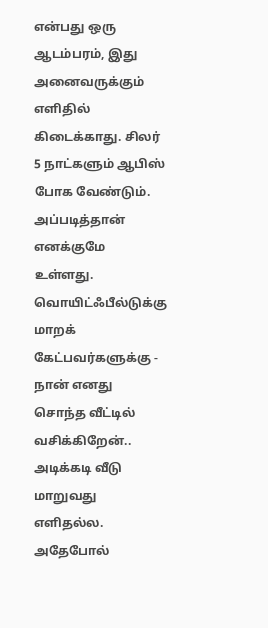என்பது ஒரு ஆடம்பரம், இது அனைவருக்கும் எளிதில் கிடைக்காது. சிலர் 5 நாட்களும் ஆபிஸ் போக வேண்டும். அப்படித்தான் எனக்குமே உள்ளது. வொயிட்ஃபீல்டுக்கு மாறக் கேட்பவர்களுக்கு - நான் எனது சொந்த வீட்டில் வசிக்கிறேன்.. அடிக்கடி வீடு மாறுவது எளிதல்ல. அதேபோல்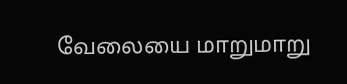வேலையை மாறுமாறு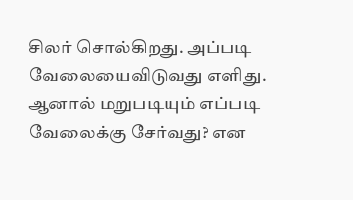சிலர் சொல்கிறது. அப்படி வேலையைவிடுவது எளிது. ஆனால் மறுபடியும் எப்படி வேலைக்கு சேர்வது? என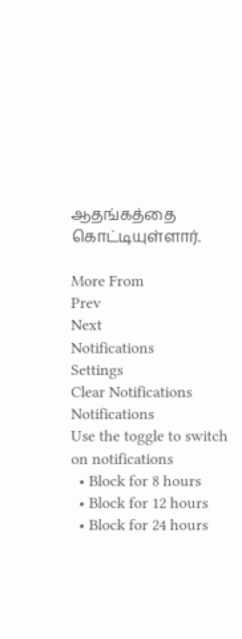ஆதங்கத்தை கொட்டியுள்ளார்.

More From
Prev
Next
Notifications
Settings
Clear Notifications
Notifications
Use the toggle to switch on notifications
  • Block for 8 hours
  • Block for 12 hours
  • Block for 24 hours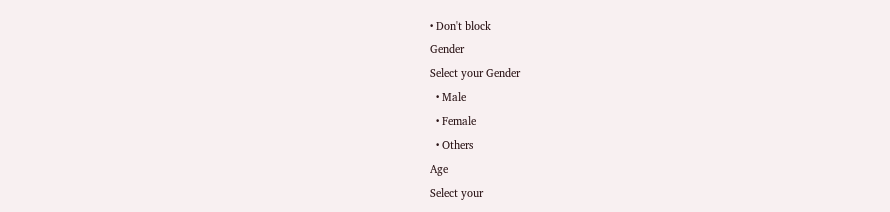• Don't block
Gender
Select your Gender
  • Male
  • Female
  • Others
Age
Select your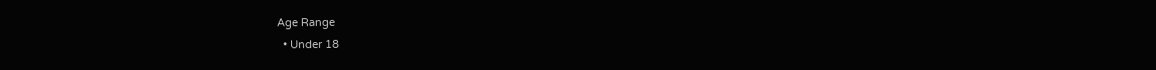Age Range
  • Under 18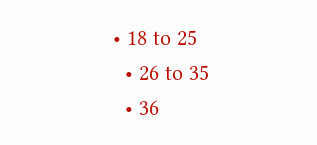• 18 to 25
  • 26 to 35
  • 36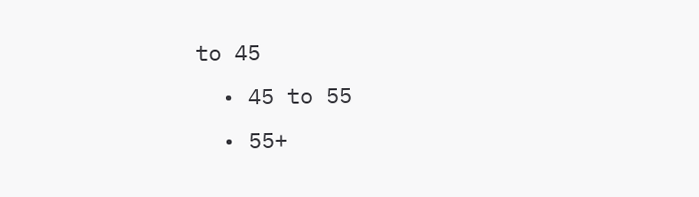to 45
  • 45 to 55
  • 55+